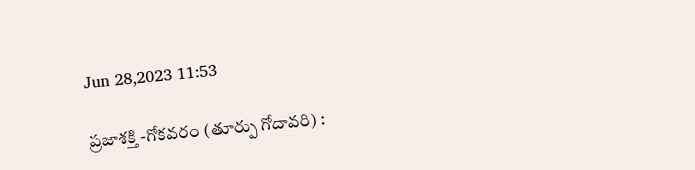Jun 28,2023 11:53

ప్రజాశక్తి -గోకవరం (తూర్పు గోదావరి) :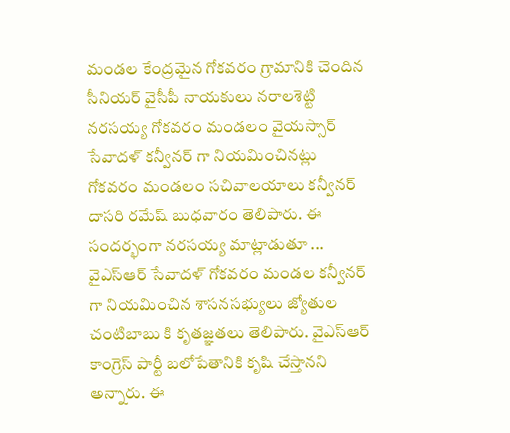మండల కేంద్రమైన గోకవరం గ్రామానికి చెందిన సీనియర్‌ వైసీపీ నాయకులు నరాలశెట్టి నరసయ్య గోకవరం మండలం వైయస్సార్‌ సేవాదళ్‌ కన్వీనర్‌ గా నియమించినట్లు గోకవరం మండలం సచివాలయాలు కన్వీనర్‌ దాసరి రమేష్‌ బుధవారం తెలిపారు. ఈ సందర్భంగా నరసయ్య మాట్లాడుతూ ... వైఎస్‌ఆర్‌ సేవాదళ్‌ గోకవరం మండల కన్వీనర్‌ గా నియమించిన శాసనసభ్యులు జ్యోతుల చంటిబాబు కి కృతజ్ఞతలు తెలిపారు. వైఎస్‌ఆర్‌ కాంగ్రెస్‌ పార్టీ బలోపేతానికి కృషి చేస్తానని అన్నారు. ఈ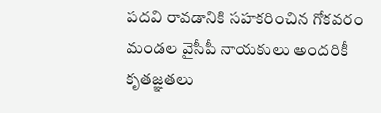పదవి రావడానికి సహకరించిన గోకవరం మండల వైసీపీ నాయకులు అందరికీ కృతజ్ఞతలు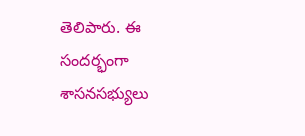తెలిపారు. ఈ సందర్భంగా శాసనసభ్యులు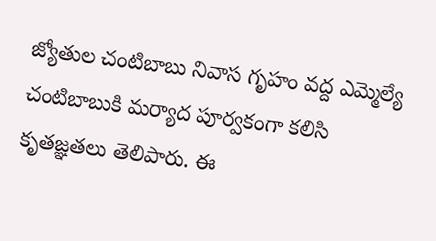జ్యోతుల చంటిబాబు నివాస గృహం వద్ద ఎమ్మెల్యే చంటిబాబుకి మర్యాద పూర్వకంగా కలిసి కృతజ్ఞతలు తెలిపారు. ఈ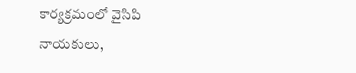కార్యక్రమంలో వైసిపి నాయకులు,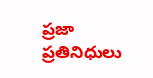ప్రజా ప్రతినిధులు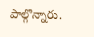పాల్గొన్నారు.